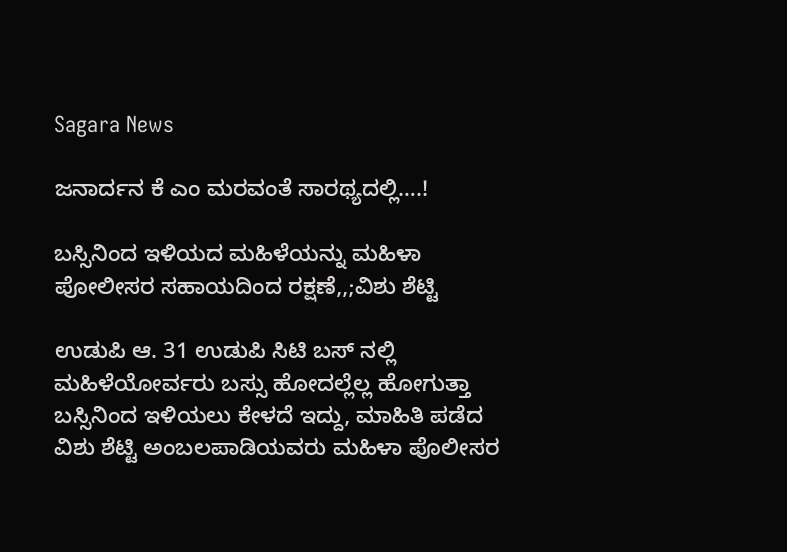Sagara News

ಜನಾರ್ದನ ಕೆ ಎಂ ಮರವಂತೆ ಸಾರಥ್ಯದಲ್ಲಿ….!

ಬಸ್ಸಿನಿಂದ ಇಳಿಯದ ಮಹಿಳೆಯನ್ನು ಮಹಿಳಾ ಪೋಲೀಸರ ಸಹಾಯದಿಂದ ರಕ್ಷಣೆ,,;ವಿಶು ಶೆಟ್ಟಿ

ಉಡುಪಿ ಆ. 31 ಉಡುಪಿ ಸಿಟಿ ಬಸ್ ನಲ್ಲಿ ಮಹಿಳೆಯೋರ್ವರು ಬಸ್ಸು ಹೋದಲ್ಲೆಲ್ಲ ಹೋಗುತ್ತಾ ಬಸ್ಸಿನಿಂದ ಇಳಿಯಲು ಕೇಳದೆ ಇದ್ದು, ಮಾಹಿತಿ ಪಡೆದ ವಿಶು ಶೆಟ್ಟಿ ಅಂಬಲಪಾಡಿಯವರು ಮಹಿಳಾ ಪೊಲೀಸರ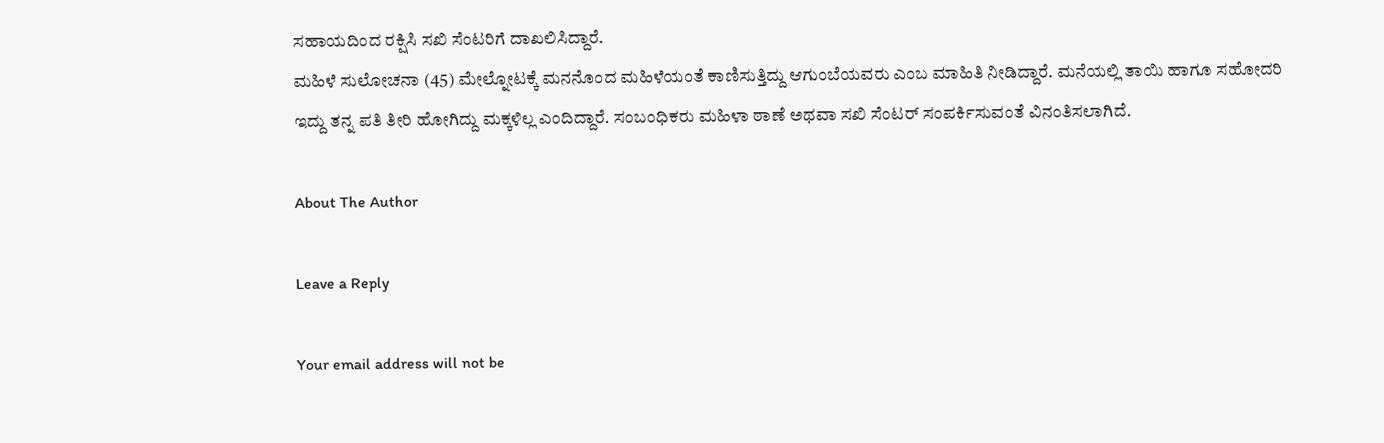ಸಹಾಯದಿಂದ ರಕ್ಷಿಸಿ ಸಖಿ ಸೆಂಟರಿಗೆ ದಾಖಲಿಸಿದ್ದಾರೆ.
ಮಹಿಳೆ ಸುಲೋಚನಾ (45) ಮೇಲ್ನೋಟಕ್ಕೆ ಮನನೊಂದ ಮಹಿಳೆಯಂತೆ ಕಾಣಿಸುತ್ತಿದ್ದು ಆಗುಂಬೆಯವರು ಎಂಬ ಮಾಹಿತಿ ನೀಡಿದ್ದಾರೆ. ಮನೆಯಲ್ಲಿ ತಾಯಿ ಹಾಗೂ ಸಹೋದರಿ ಇದ್ದು ತನ್ನ ಪತಿ ತೀರಿ ಹೋಗಿದ್ದು ಮಕ್ಕಳಿಲ್ಲ ಎಂದಿದ್ದಾರೆ. ಸಂಬಂಧಿಕರು ಮಹಿಳಾ ಠಾಣೆ ಅಥವಾ ಸಖಿ ಸೆಂಟರ್ ಸಂಪರ್ಕಿಸುವಂತೆ ವಿನಂತಿಸಲಾಗಿದೆ.

About The Author

Leave a Reply

Your email address will not be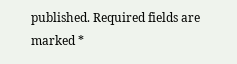published. Required fields are marked *